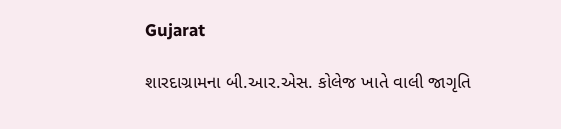Gujarat

શારદાગ્રામના બી.આર.એસ. કોલેજ ખાતે વાલી જાગૃતિ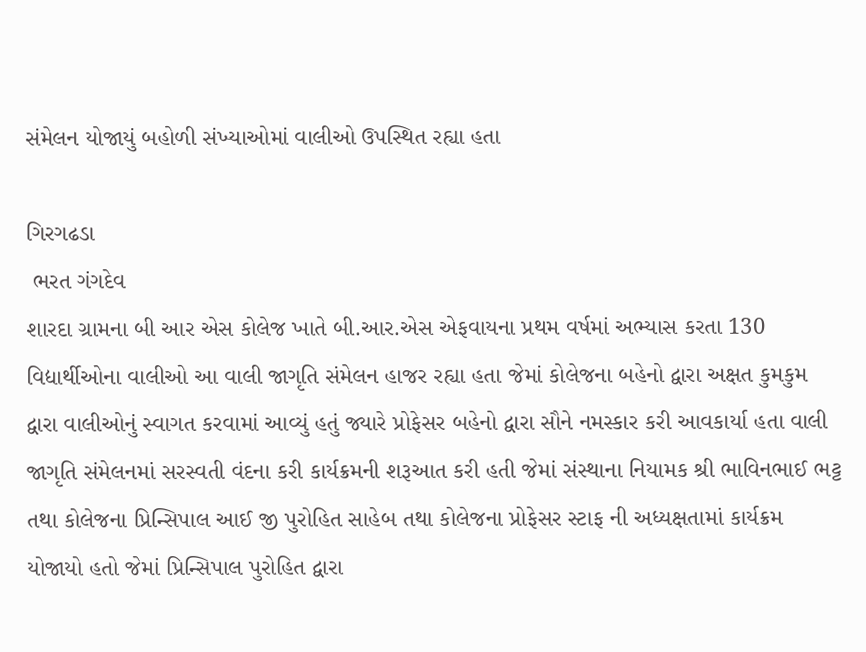સંમેલન યોજાયું બહોળી સંખ્યાઓમાં વાલીઓ ઉપસ્થિત રહ્યા હતા

ગિરગઢડા
 ભરત ગંગદેવ
શારદા ગ્રામના બી આર એસ કોલેજ ખાતે બી.આર.એસ એફવાયના પ્રથમ વર્ષમાં અભ્યાસ કરતા 130 વિદ્યાર્થીઓના વાલીઓ આ વાલી જાગૃતિ સંમેલન હાજર રહ્યા હતા જેમાં કોલેજના બહેનો દ્વારા અક્ષત કુમકુમ દ્વારા વાલીઓનું સ્વાગત કરવામાં આવ્યું હતું જ્યારે પ્રોફેસર બહેનો દ્વારા સૌને નમસ્કાર કરી આવકાર્યા હતા વાલી જાગૃતિ સંમેલનમાં સરસ્વતી વંદના કરી કાર્યક્રમની શરૂઆત કરી હતી જેમાં સંસ્થાના નિયામક શ્રી ભાવિનભાઈ ભટ્ટ તથા કોલેજના પ્રિન્સિપાલ આઈ જી પુરોહિત સાહેબ તથા કોલેજના પ્રોફેસર સ્ટાફ ની અધ્યક્ષતામાં કાર્યક્રમ યોજાયો હતો જેમાં પ્રિન્સિપાલ પુરોહિત દ્વારા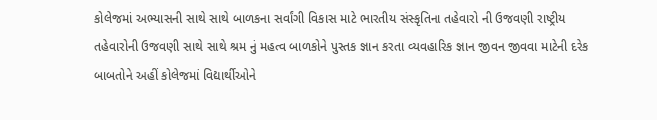કોલેજમાં અભ્યાસની સાથે સાથે બાળકના સર્વાંગી વિકાસ માટે ભારતીય સંસ્કૃતિના તહેવારો ની ઉજવણી રાષ્ટ્રીય તહેવારોની ઉજવણી સાથે સાથે શ્રમ નું મહત્વ બાળકોને પુસ્તક જ્ઞાન કરતા વ્યવહારિક જ્ઞાન જીવન જીવવા માટેની દરેક બાબતોને અહીં કોલેજમાં વિદ્યાર્થીઓને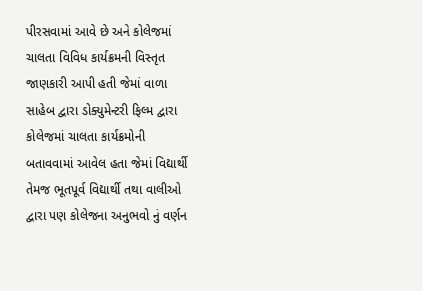પીરસવામાં આવે છે અને કોલેજમાં ચાલતા વિવિધ કાર્યક્રમની વિસ્તૃત જાણકારી આપી હતી જેમાં વાળા સાહેબ દ્વારા ડોક્યુમેન્ટરી ફિલ્મ દ્વારા કોલેજમાં ચાલતા કાર્યક્રમોની બતાવવામાં આવેલ હતા જેમાં વિદ્યાર્થી તેમજ ભૂતપૂર્વ વિદ્યાર્થી તથા વાલીઓ દ્વારા પણ કોલેજના અનુભવો નું વર્ણન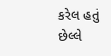કરેલ હતું છેલ્લે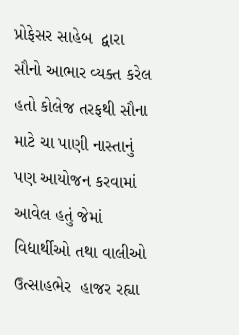પ્રોફેસર સાહેબ  દ્વારા સૌનો આભાર વ્યક્ત કરેલ હતો કોલેજ તરફથી સૌના માટે ચા પાણી નાસ્તાનું પણ આયોજન કરવામાં આવેલ હતું જેમાં વિદ્યાર્થીઓ તથા વાલીઓ ઉત્સાહભેર  હાજર રહ્યા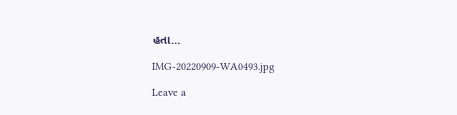હતા…

IMG-20220909-WA0493.jpg

Leave a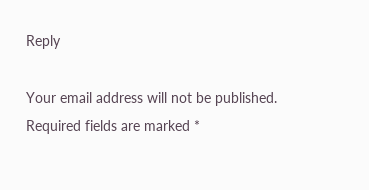Reply

Your email address will not be published. Required fields are marked *